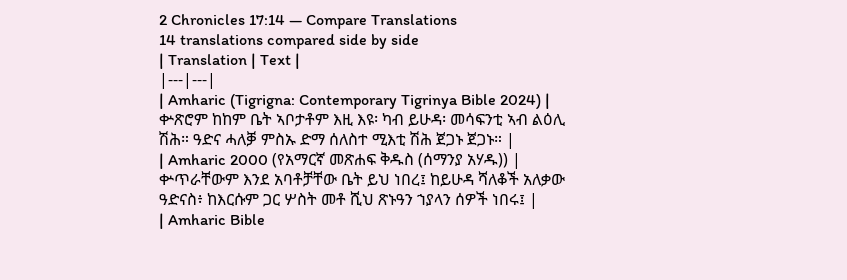2 Chronicles 17:14 — Compare Translations
14 translations compared side by side
| Translation | Text |
|---|---|
| Amharic (Tigrigna: Contemporary Tigrinya Bible 2024) | ቍጽሮም ከከም ቤት ኣቦታቶም እዚ እዩ፡ ካብ ይሁዳ፡ መሳፍንቲ ኣብ ልዕሊ ሽሕ። ዓድና ሓለቓ ምስኡ ድማ ሰለስተ ሚእቲ ሽሕ ጀጋኑ ጀጋኑ። |
| Amharic 2000 (የአማርኛ መጽሐፍ ቅዱስ (ሰማንያ አሃዱ)) | ቍጥራቸውም እንደ አባቶቻቸው ቤት ይህ ነበረ፤ ከይሁዳ ሻለቆች አለቃው ዓድናስ፥ ከእርሱም ጋር ሦስት መቶ ሺህ ጽኑዓን ኀያላን ሰዎች ነበሩ፤ |
| Amharic Bible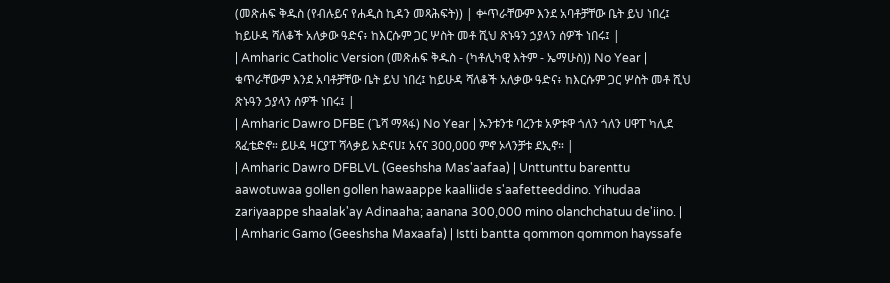(መጽሐፍ ቅዱስ (የብሉይና የሐዲስ ኪዳን መጻሕፍት)) | ቍጥራቸውም እንደ አባቶቻቸው ቤት ይህ ነበረ፤ ከይሁዳ ሻለቆች አለቃው ዓድና፥ ከእርሱም ጋር ሦስት መቶ ሺህ ጽኑዓን ኃያላን ሰዎች ነበሩ፤ |
| Amharic Catholic Version (መጽሐፍ ቅዱስ - (ካቶሊካዊ እትም - ኤማሁስ)) No Year | ቁጥራቸውም እንደ አባቶቻቸው ቤት ይህ ነበረ፤ ከይሁዳ ሻለቆች አለቃው ዓድና፥ ከእርሱም ጋር ሦስት መቶ ሺህ ጽኑዓን ኃያላን ሰዎች ነበሩ፤ |
| Amharic Dawro DFBE (ጌሻ ማጻፋ) No Year | ኡንቱንቱ ባረንቱ አዎቱዋ ጎለን ጎለን ሀዋፐ ካሊደ ጻፈቴድኖ። ይሁዳ ዛርያፐ ሻላቃይ አድናሀ፤ አናና 300,000 ምኖ ኦላንቻቱ ደኢኖ። |
| Amharic Dawro DFBLVL (Geeshsha Mas'aafaa) | Unttunttu barenttu aawotuwaa gollen gollen hawaappe kaalliide s'aafetteeddino. Yihudaa zariyaappe shaalak'ay Adinaaha; aanana 300,000 mino olanchchatuu de'iino. |
| Amharic Gamo (Geeshsha Maxaafa) | Istti bantta qommon qommon hayssafe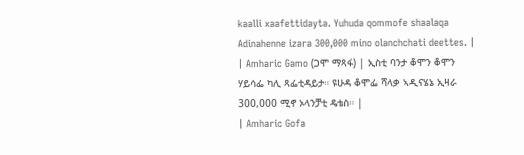kaalli xaafettidayta. Yuhuda qommofe shaalaqa Adinahenne izara 300,000 mino olanchchati deettes. |
| Amharic Gamo (ጋሞ ማጻፋ) | ኢስቲ ባንታ ቆሞን ቆሞን ሃይሳፌ ካሊ ጻፌቲዳይታ። ዩሁዳ ቆሞፌ ሻላቃ ኣዲናሄኔ ኢዛራ 300,000 ሚኖ ኦላንቻቲ ዴቴስ። |
| Amharic Gofa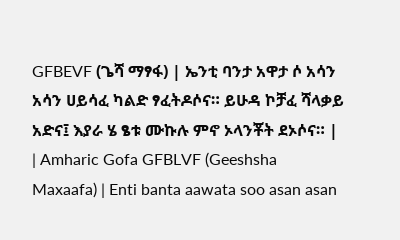GFBEVF (ጌሻ ማፃፋ) | ኤንቲ ባንታ አዋታ ሶ አሳን አሳን ሀይሳፈ ካልድ ፃፈትዶሶና። ይሁዳ ኮቻፈ ሻላቃይ አድና፤ እያራ ሄ ፄቱ ሙኩሉ ምኖ ኦላንቾት ደኦሶና። |
| Amharic Gofa GFBLVF (Geeshsha Maxaafa) | Enti banta aawata soo asan asan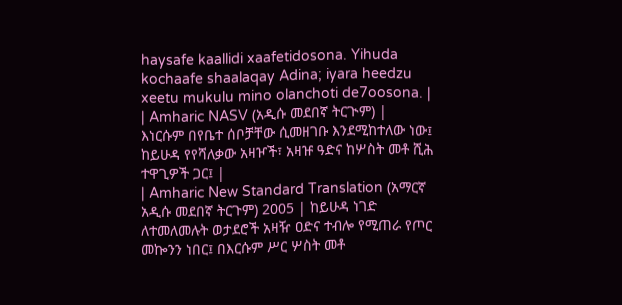haysafe kaallidi xaafetidosona. Yihuda kochaafe shaalaqay Adina; iyara heedzu xeetu mukulu mino olanchoti de7oosona. |
| Amharic NASV (አዲሱ መደበኛ ትርጒም) | እነርሱም በየቤተ ሰቦቻቸው ሲመዘገቡ እንደሚከተለው ነው፤ ከይሁዳ የየሻለቃው አዛዦች፣ አዛዡ ዓድና ከሦስት መቶ ሺሕ ተዋጊዎች ጋር፤ |
| Amharic New Standard Translation (አማርኛ አዲሱ መደበኛ ትርጉም) 2005 | ከይሁዳ ነገድ ለተመለመሉት ወታደሮች አዛዥ ዐድና ተብሎ የሚጠራ የጦር መኰንን ነበር፤ በእርሱም ሥር ሦስት መቶ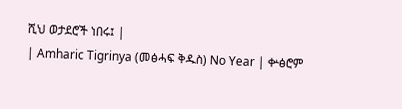ሺህ ወታደሮች ነበሩ፤ |
| Amharic Tigrinya (መፅሓፍ ቅዱስ) No Year | ቍፅሮም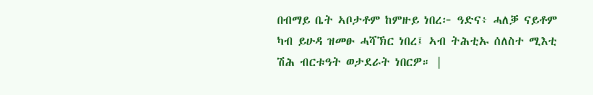በብማይ ቤት ኣቦታቶም ከምዙይ ነበረ፦ ዓድና፥ ሓለቓ ናይቶም ካብ ይሁዳ ዝመፁ ሓሻኽር ነበረ፤ ኣብ ትሕቲኡ ሰለስተ ሚእቲ ሽሕ ብርቱዓት ወታደራት ነበርዎ። |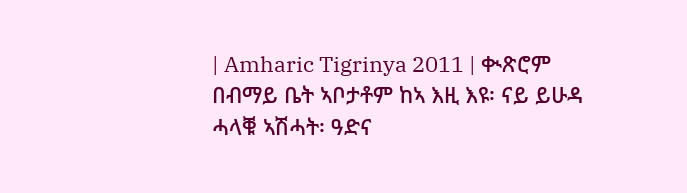| Amharic Tigrinya 2011 | ቊጽሮም በብማይ ቤት ኣቦታቶም ከኣ እዚ እዩ፡ ናይ ይሁዳ ሓላቑ ኣሽሓት፡ ዓድና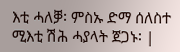እቲ ሓለቓ፡ ምስኡ ድማ ሰለስተ ሚእቲ ሽሕ ሓያላት ጀጋኑ፡ |